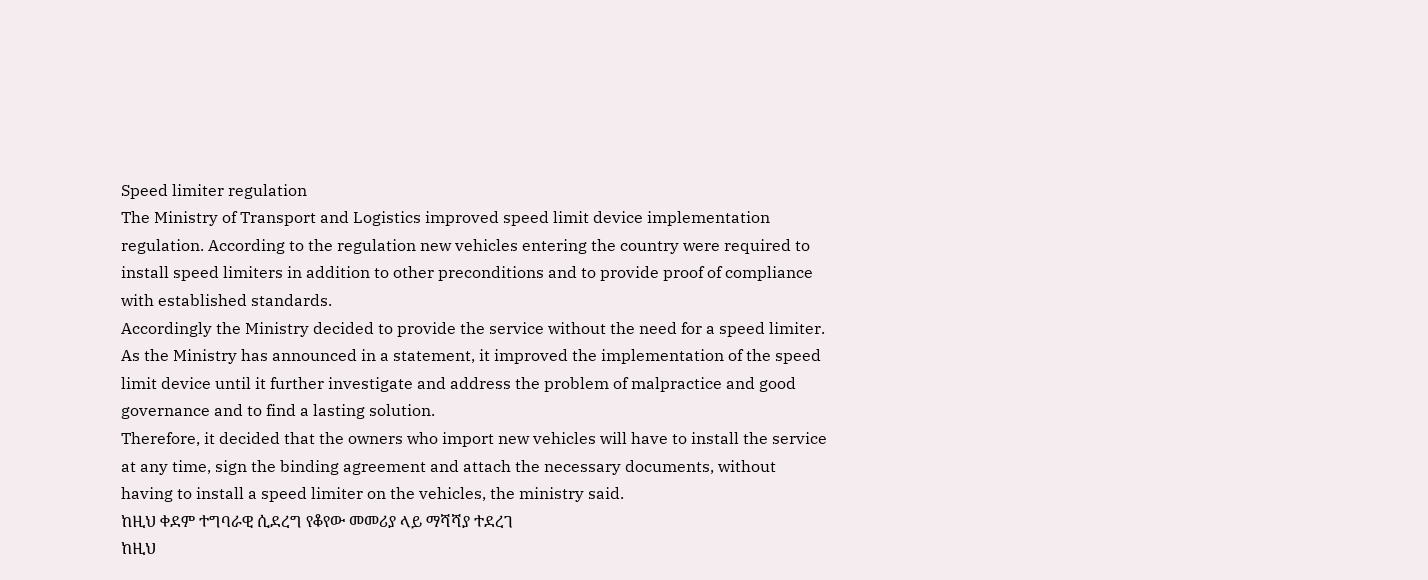Speed limiter regulation
The Ministry of Transport and Logistics improved speed limit device implementation regulation. According to the regulation new vehicles entering the country were required to install speed limiters in addition to other preconditions and to provide proof of compliance with established standards.
Accordingly the Ministry decided to provide the service without the need for a speed limiter.
As the Ministry has announced in a statement, it improved the implementation of the speed limit device until it further investigate and address the problem of malpractice and good governance and to find a lasting solution.
Therefore, it decided that the owners who import new vehicles will have to install the service at any time, sign the binding agreement and attach the necessary documents, without having to install a speed limiter on the vehicles, the ministry said.
ከዚህ ቀደም ተግባራዊ ሲደረግ የቆየው መመሪያ ላይ ማሻሻያ ተደረገ
ከዚህ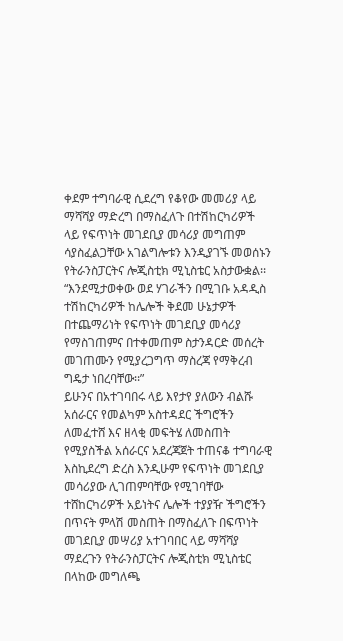ቀደም ተግባራዊ ሲደረግ የቆየው መመሪያ ላይ ማሻሻያ ማድረግ በማስፈለጉ በተሽከርካሪዎች ላይ የፍጥነት መገደቢያ መሳሪያ መግጠም ሳያስፈልጋቸው አገልግሎቱን እንዲያገኙ መወሰኑን የትራንስፓርትና ሎጂስቲክ ሚኒስቴር አስታውቋል፡፡
“እንደሚታወቀው ወደ ሃገራችን በሚገቡ አዳዲስ ተሽከርካሪዎች ከሌሎች ቅደመ ሁኔታዎች በተጨማሪነት የፍጥነት መገደቢያ መሳሪያ የማስገጠምና በተቀመጠም ስታንዳርድ መሰረት መገጠሙን የሚያረጋግጥ ማስረጃ የማቅረብ ግዴታ ነበረባቸው፡፡”
ይሁንና በአተገባበሩ ላይ እየታየ ያለውን ብልሹ አሰራርና የመልካም አስተዳደር ችግሮችን ለመፈተሸ እና ዘላቂ መፍትሄ ለመስጠት የሚያስችል አሰራርና አደረጃጀት ተጠናቆ ተግባራዊ እስኪደረግ ድረስ እንዲሁም የፍጥነት መገደቢያ መሳሪያው ሊገጠምባቸው የሚገባቸው ተሸከርካሪዎች አይነትና ሌሎች ተያያዥ ችግሮችን በጥናት ምላሽ መስጠት በማስፈለጉ በፍጥነት መገደቢያ መሣሪያ አተገባበር ላይ ማሻሻያ ማደረጉን የትራንስፓርትና ሎጂስቲክ ሚኒስቴር በላከው መግለጫ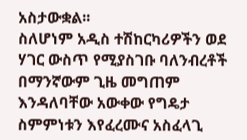አስታውቋል፡፡
ስለሆነም አዲስ ተሽከርካሪዎችን ወደ ሃገር ውስጥ የሚያስገቡ ባለንብረቶች በማንኛውም ጊዜ መግጠም እንዳለባቸው አውቀው የግዴታ ስምምነቱን እየፈረሙና አስፈላጊ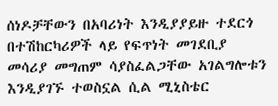ሰነዶቻቸውን በአባሪነት እንዲያያይዙ ተደርጎ በተሽከርካሪዎች ላይ የፍጥነት መገደቢያ መሳሪያ መግጠም ሳያስፈልጋቸው አገልግሎቱን እንዲያገኙ ተወስኗል ሲል ሚኒስቴር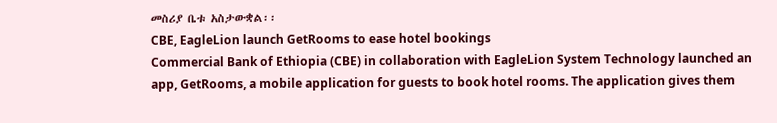መስሪያ ቤቱ አስታውቋል፡፡
CBE, EagleLion launch GetRooms to ease hotel bookings
Commercial Bank of Ethiopia (CBE) in collaboration with EagleLion System Technology launched an app, GetRooms, a mobile application for guests to book hotel rooms. The application gives them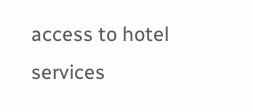access to hotel services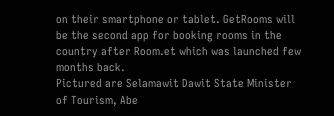on their smartphone or tablet. GetRooms will be the second app for booking rooms in the country after Room.et which was launched few months back.
Pictured are Selamawit Dawit State Minister of Tourism, Abe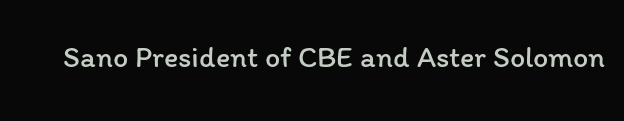Sano President of CBE and Aster Solomon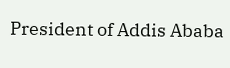President of Addis Ababa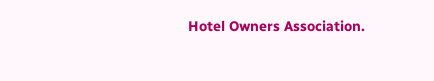Hotel Owners Association.